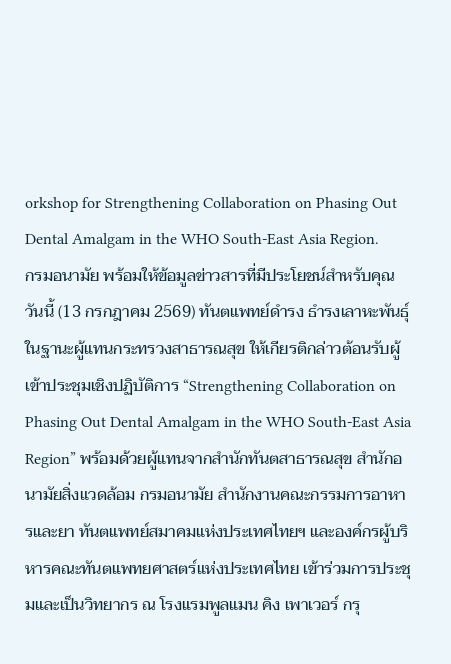orkshop for Strengthening Collaboration on Phasing Out Dental Amalgam in the WHO South-East Asia Region.
กรมอนามัย พร้อมให้ข้อมูลข่าวสารที่มีประโยชน์สำหรับคุณ
วันนี้ (13 กรกฎาคม 2569) ทันตแพทย์ดำรง ธำรงเลาหะพันธุ์ ในฐานะผู้แทนกระทรวงสาธารณสุข ให้เกียรติกล่าวต้อนรับผู้เข้าประชุมเชิงปฏิบัติการ “Strengthening Collaboration on Phasing Out Dental Amalgam in the WHO South-East Asia Region” พร้อมด้วยผู้แทนจากสำนักทันตสาธารณสุข สำนักอนามัยสิ่งแวดล้อม กรมอนามัย สำนักงานคณะกรรมการอาหารและยา ทันตแพทย์สมาคมแห่งประเทศไทยฯ และองค์กรผู้บริหารคณะทันตแพทยศาสตร์แห่งประเทศไทย เข้าร่วมการประชุมและเป็นวิทยากร ณ โรงแรมพูลแมน คิง เพาเวอร์ กรุ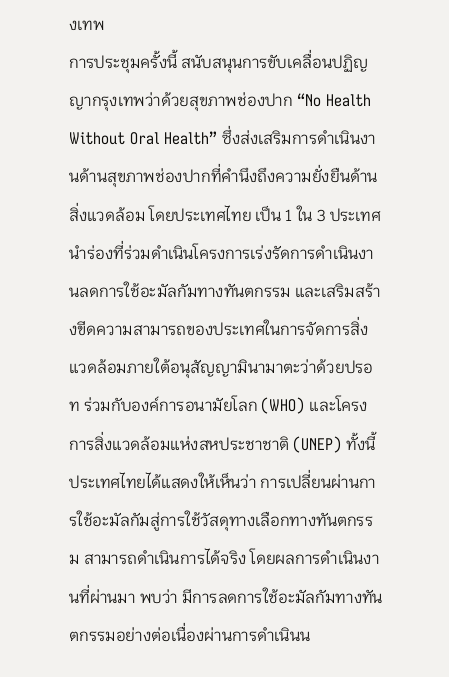งเทพ
การประชุมครั้งนี้ สนับสนุนการขับเคลื่อนปฏิญญากรุงเทพว่าด้วยสุขภาพช่องปาก “No Health Without Oral Health” ซึ่งส่งเสริมการดำเนินงานด้านสุขภาพช่องปากที่คำนึงถึงความยั่งยืนด้านสิ่งแวดล้อม โดยประเทศไทย เป็น 1 ใน 3 ประเทศนำร่องที่ร่วมดำเนินโครงการเร่งรัดการดำเนินงานลดการใช้อะมัลกัมทางทันตกรรม และเสริมสร้างขีดความสามารถของประเทศในการจัดการสิ่งแวดล้อมภายใต้อนุสัญญามินามาตะว่าด้วยปรอท ร่วมกับองค์การอนามัยโลก (WHO) และโครงการสิ่งแวดล้อมแห่งสหประชาชาติ (UNEP) ทั้งนี้ ประเทศไทยได้แสดงให้เห็นว่า การเปลี่ยนผ่านการใช้อะมัลกัมสู่การใช้วัสดุทางเลือกทางทันตกรรม สามารถดำเนินการได้จริง โดยผลการดำเนินงานที่ผ่านมา พบว่า มีการลดการใช้อะมัลกัมทางทันตกรรมอย่างต่อเนื่องผ่านการดำเนินน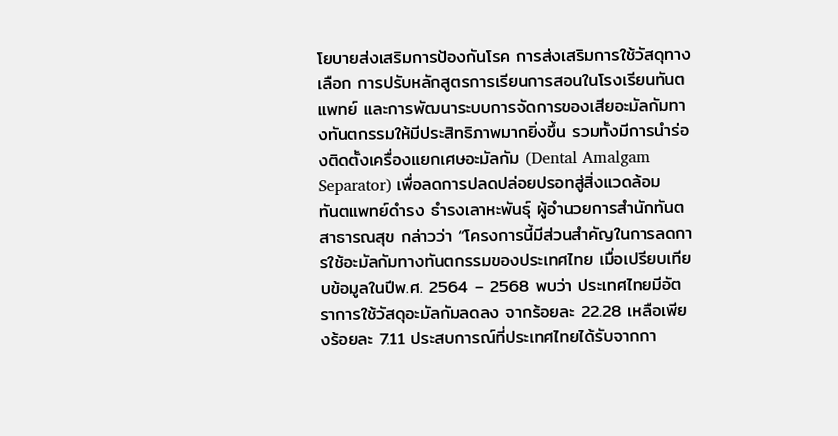โยบายส่งเสริมการป้องกันโรค การส่งเสริมการใช้วัสดุทางเลือก การปรับหลักสูตรการเรียนการสอนในโรงเรียนทันตแพทย์ และการพัฒนาระบบการจัดการของเสียอะมัลกัมทางทันตกรรมให้มีประสิทธิภาพมากยิ่งขึ้น รวมทั้งมีการนำร่องติดตั้งเครื่องแยกเศษอะมัลกัม (Dental Amalgam Separator) เพื่อลดการปลดปล่อยปรอทสู่สิ่งแวดล้อม
ทันตแพทย์ดำรง ธำรงเลาหะพันธุ์ ผู้อำนวยการสำนักทันตสาธารณสุข กล่าวว่า “โครงการนี้มีส่วนสำคัญในการลดการใช้อะมัลกัมทางทันตกรรมของประเทศไทย เมื่อเปรียบเทียบข้อมูลในปีพ.ศ. 2564 – 2568 พบว่า ประเทศไทยมีอัตราการใช้วัสดุอะมัลกัมลดลง จากร้อยละ 22.28 เหลือเพียงร้อยละ 7.11 ประสบการณ์ที่ประเทศไทยได้รับจากกา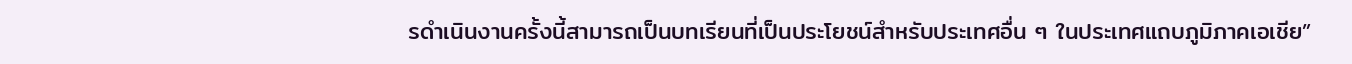รดำเนินงานครั้งนี้สามารถเป็นบทเรียนที่เป็นประโยชน์สำหรับประเทศอื่น ๆ ในประเทศแถบภูมิภาคเอเชีย”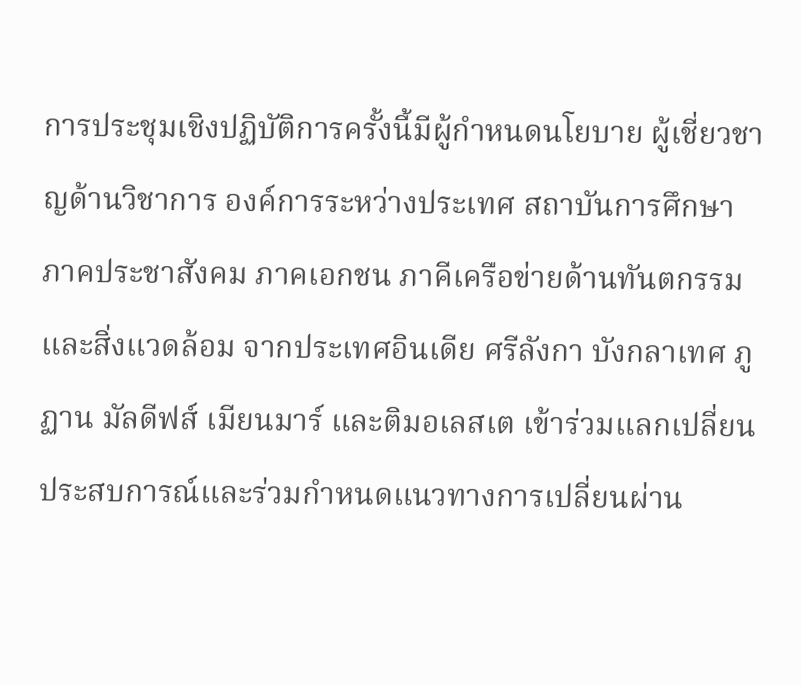การประชุมเชิงปฏิบัติการครั้งนี้มีผู้กำหนดนโยบาย ผู้เชี่ยวชาญด้านวิชาการ องค์การระหว่างประเทศ สถาบันการศึกษา ภาคประชาสังคม ภาคเอกชน ภาคีเครือข่ายด้านทันตกรรมและสิ่งแวดล้อม จากประเทศอินเดีย ศรีลังกา บังกลาเทศ ภูฏาน มัลดีฟส์ เมียนมาร์ และติมอเลสเต เข้าร่วมแลกเปลี่ยนประสบการณ์และร่วมกำหนดแนวทางการเปลี่ยนผ่าน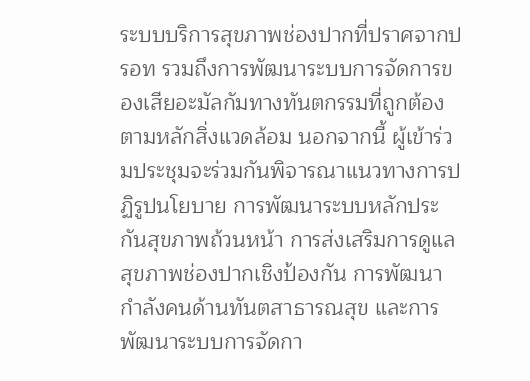ระบบบริการสุขภาพช่องปากที่ปราศจากปรอท รวมถึงการพัฒนาระบบการจัดการของเสียอะมัลกัมทางทันตกรรมที่ถูกต้องตามหลักสิ่งแวดล้อม นอกจากนี้ ผู้เข้าร่วมประชุมจะร่วมกันพิจารณาแนวทางการปฏิรูปนโยบาย การพัฒนาระบบหลักประกันสุขภาพถ้วนหน้า การส่งเสริมการดูแลสุขภาพช่องปากเชิงป้องกัน การพัฒนากำลังคนด้านทันตสาธารณสุข และการพัฒนาระบบการจัดกา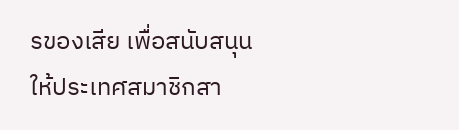รของเสีย เพื่อสนับสนุนให้ประเทศสมาชิกสา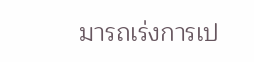มารถเร่งการเป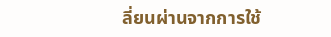ลี่ยนผ่านจากการใช้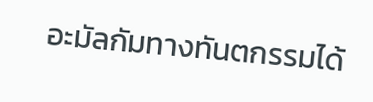อะมัลกัมทางทันตกรรมได้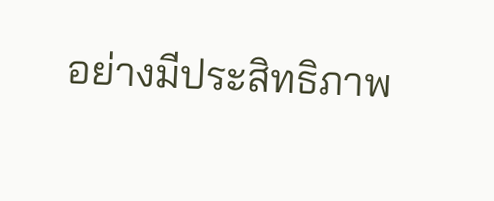อย่างมีประสิทธิภาพ